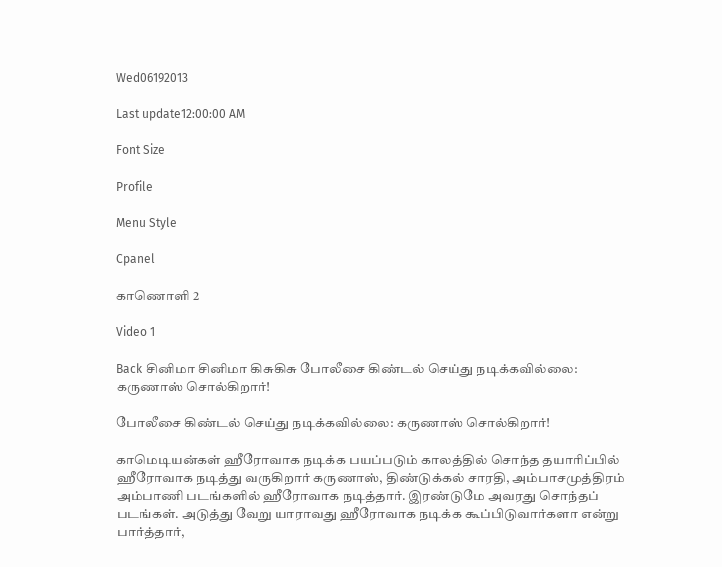Wed06192013

Last update12:00:00 AM

Font Size

Profile

Menu Style

Cpanel

காணொளி 2

Video 1

Back சினிமா சினிமா கிசுகிசு போலீசை கிண்டல் செய்து நடிக்கவில்லை: கருணாஸ் சொல்கிறார்!

போலீசை கிண்டல் செய்து நடிக்கவில்லை: கருணாஸ் சொல்கிறார்!

காமெடியன்கள் ஹீரோவாக நடிக்க பயப்படும் காலத்தில் சொந்த தயாரிப்பில் ஹீரோவாக நடித்து வருகிறார் கருணாஸ், திண்டுக்கல் சாரதி, அம்பாசமுத்திரம் அம்பாணி படங்களில் ஹீரோவாக நடித்தார். இரண்டுமே அவரது சொந்தப் படங்கள். அடுத்து வேறு யாராவது ஹீரோவாக நடிக்க கூப்பிடுவார்களா என்று பார்த்தார்,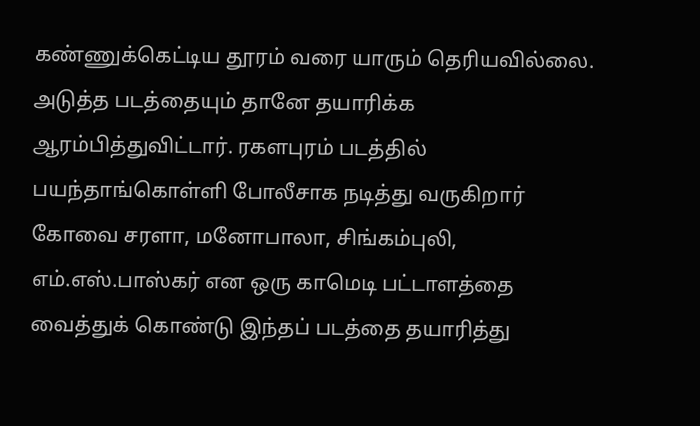கண்ணுக்கெட்டிய தூரம் வரை யாரும் தெரியவில்லை. அடுத்த படத்தையும் தானே தயாரிக்க ஆரம்பித்துவிட்டார். ரகளபுரம் படத்தில் பயந்தாங்கொள்ளி போலீசாக நடித்து வருகிறார் கோவை சரளா, மனோபாலா, சிங்கம்புலி, எம்.எஸ்.பாஸ்கர் என ஒரு காமெடி பட்டாளத்தை வைத்துக் கொண்டு இந்தப் படத்தை தயாரித்து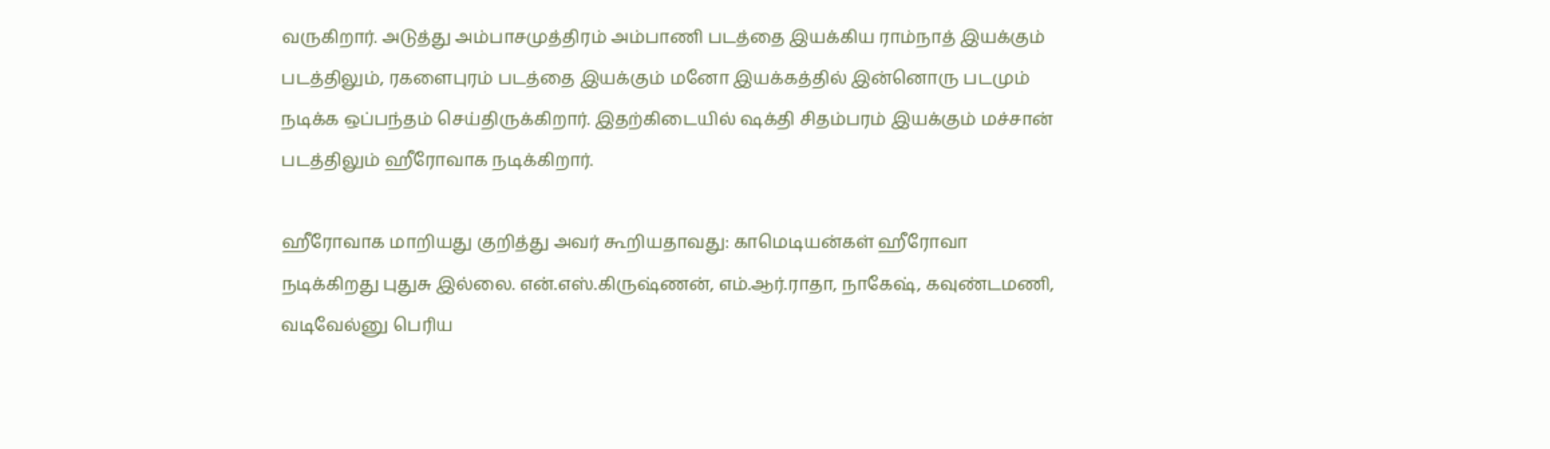வருகிறார். அடுத்து அம்பாசமுத்திரம் அம்பாணி படத்தை இயக்கிய ராம்நாத் இயக்கும் படத்திலும், ரகளைபுரம் படத்தை இயக்கும் மனோ இயக்கத்தில் இன்னொரு படமும் நடிக்க ஒப்பந்தம் செய்திருக்கிறார். இதற்கிடையில் ஷக்தி சிதம்பரம் இயக்கும் மச்சான் படத்திலும் ஹீரோவாக நடிக்கிறார்.

ஹீரோவாக மாறியது குறித்து அவர் கூறியதாவது: காமெடியன்கள் ஹீரோவா நடிக்கிறது புதுசு இல்லை. என்.எஸ்.கிருஷ்ணன், எம்.ஆர்.ராதா, நாகேஷ், கவுண்டமணி, வடிவேல்னு பெரிய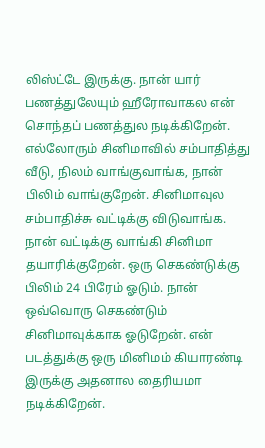லிஸ்ட்டே இருக்கு. நான் யார் பணத்துலேயும் ஹீரோவாகல என் சொந்தப் பணத்துல நடிக்கிறேன். எல்லோரும் சினிமாவில் சம்பாதித்து வீடு, நிலம் வாங்குவாங்க, நான் பிலிம் வாங்குறேன். சினிமாவுல சம்பாதிச்சு வட்டிக்கு விடுவாங்க. நான் வட்டிக்கு வாங்கி சினிமா தயாரிக்குறேன். ஒரு செகண்டுக்கு பிலிம் 24 பிரேம் ஓடும். நான் ஒவ்வொரு செகண்டும் சினிமாவுக்காக ஓடுறேன். என் படத்துக்கு ஒரு மினிமம் கியாரண்டி இருக்கு அதனால தைரியமா நடிக்கிறேன்.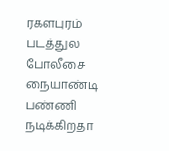ரகளபுரம் படத்துல போலீசை நையாண்டி பண்ணி நடிக்கிறதா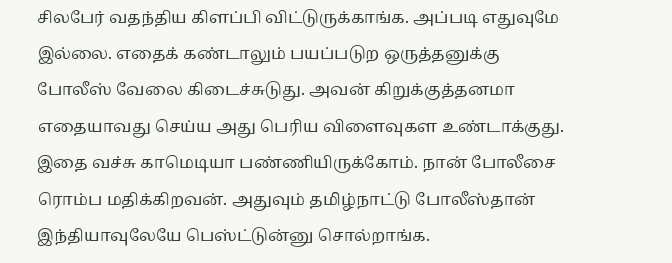சிலபேர் வதந்திய கிளப்பி விட்டுருக்காங்க. அப்படி எதுவுமே இல்லை. எதைக் கண்டாலும் பயப்படுற ஒருத்தனுக்கு போலீஸ் வேலை கிடைச்சுடுது. அவன் கிறுக்குத்தனமா எதையாவது செய்ய அது பெரிய விளைவுகள உண்டாக்குது. இதை வச்சு காமெடியா பண்ணியிருக்கோம். நான் போலீசை ரொம்ப மதிக்கிறவன். அதுவும் தமிழ்நாட்டு போலீஸ்தான் இந்தியாவுலேயே பெஸ்ட்டுன்னு சொல்றாங்க.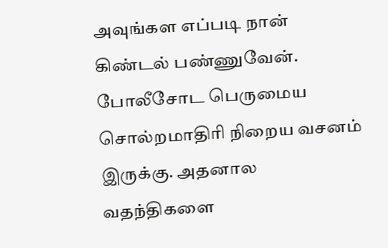அவுங்கள எப்படி நான் கிண்டல் பண்ணுவேன். போலீசோட பெருமைய சொல்றமாதிரி நிறைய வசனம் இருக்கு. அதனால வதந்திகளை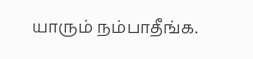யாரும் நம்பாதீங்க.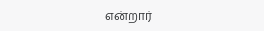என்றார்